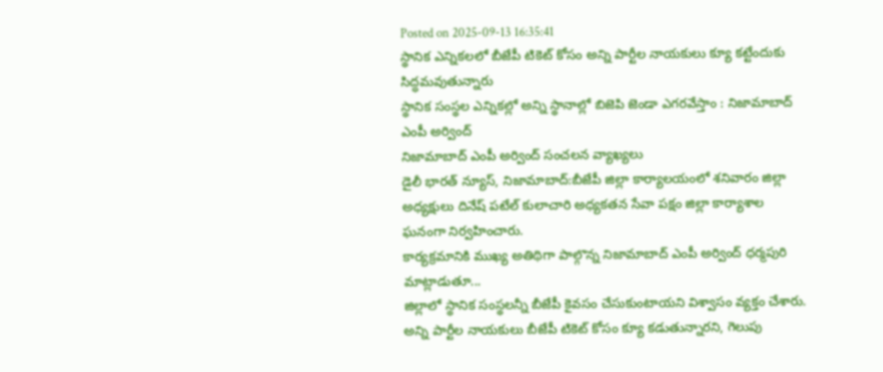Posted on 2025-09-13 16:35:41
స్థానిక ఎన్నికలలో బీజేపీ టికెట్ కోసం అన్ని పార్టీల నాయకులు క్యూ కట్టేందుకు సిద్ధమవుతున్నారు
స్థానిక సంస్థల ఎన్నికల్లో అన్ని స్థానాల్లో బిజెపి జెండా ఎగరవేస్తాం : నిజామాబాద్ ఎంపీ అర్వింద్
నిజామాబాద్ ఎంపీ అర్వింద్ సంచలన వ్యాఖ్యలు
డైలీ భారత్ న్యూస్, నిజామాబాద్:బీజేపీ జిల్లా కార్యాలయంలో శనివారం జిల్లా అధ్యక్షులు దినేష్ పటేల్ కులాచారి అధ్యకతన సేవా పక్షం జిల్లా కార్యాశాల ఘనంగా నిర్వహించారు.
కార్యక్రమానికి ముఖ్య అతిథిగా పాల్గొన్న నిజామాబాద్ ఎంపీ అర్వింద్ ధర్మపురి మాట్లాడుతూ...
జిల్లాలో స్థానిక సంస్థలన్నీ బీజేపీ కైవసం చేసుకుంటాయని విశ్వాసం వ్యక్తం చేశారు. అన్ని పార్టీల నాయకులు బీజేపీ టికెట్ కోసం క్యూ కడుతున్నారని, గెలుపు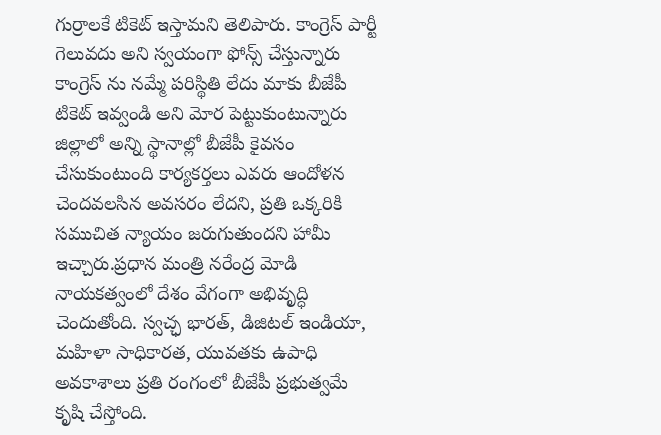గుర్రాలకే టికెట్ ఇస్తామని తెలిపారు. కాంగ్రెస్ పార్టీ గెలువదు అని స్వయంగా ఫోన్స్ చేస్తున్నారు కాంగ్రెస్ ను నమ్మే పరిస్థితి లేదు మాకు బీజేపీ టికెట్ ఇవ్వండి అని మోర పెట్టుకుంటున్నారు జిల్లాలో అన్ని స్థానాల్లో బీజేపీ కైవసం చేసుకుంటుంది కార్యకర్తలు ఎవరు ఆందోళన చెందవలసిన అవసరం లేదని, ప్రతి ఒక్కరికి సముచిత న్యాయం జరుగుతుందని హామీ ఇచ్చారు.ప్రధాన మంత్రి నరేంద్ర మోడి నాయకత్వంలో దేశం వేగంగా అభివృద్ధి చెందుతోంది. స్వచ్ఛ భారత్, డిజిటల్ ఇండియా, మహిళా సాధికారత, యువతకు ఉపాధి అవకాశాలు ప్రతి రంగంలో బీజేపీ ప్రభుత్వమే కృషి చేస్తోంది.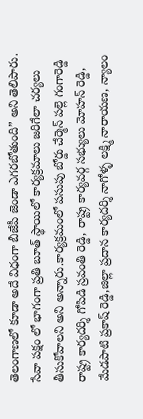తెలంగాణలో కూడా అదే విధంగా బీజేపీ జెండా ఎగరబోతుంది” అని తెలిపారు. సేవా పక్షం లో భాగంగా ప్రతి బూత్ స్థాయిలో కార్యక్రమాలు జరిగేలా చర్యలు తీసుకోవాలని అని అన్నారు.కార్యక్రమంలో పసుపు బోర్డు చేర్మెన్ పల్లె గంగారెడ్డి రాష్ట్ర కార్యదర్శి గోపిడి స్రవంతి రెడ్డి, రాష్ట్ర కార్యవర్గ సభ్యులు మోహన్ రెడ్డి, మేడపాటి ప్రకాష్ రెడ్డి,జిల్లా ప్రదాన కార్యదర్శి నాగోళ్ళ లక్ష్మి నారాయణ, న్యాలం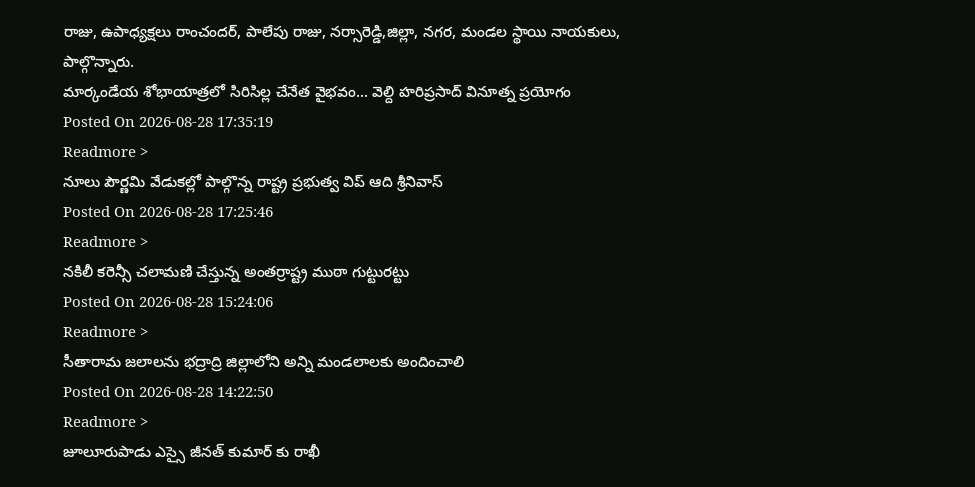రాజు, ఉపాధ్యక్షలు రాంచందర్, పాలేపు రాజు, నర్సారెడ్డి,జిల్లా, నగర, మండల స్థాయి నాయకులు, పాల్గొన్నారు.
మార్కండేయ శోభాయాత్రలో సిరిసిల్ల చేనేత వైభవం... వెల్ది హరిప్రసాద్ వినూత్న ప్రయోగం
Posted On 2026-08-28 17:35:19
Readmore >
నూలు పౌర్ణమి వేడుకల్లో పాల్గొన్న రాష్ట్ర ప్రభుత్వ విప్ ఆది శ్రీనివాస్
Posted On 2026-08-28 17:25:46
Readmore >
నకిలీ కరెన్సీ చలామణి చేస్తున్న అంతర్రాష్ట్ర ముఠా గుట్టురట్టు
Posted On 2026-08-28 15:24:06
Readmore >
సీతారామ జలాలను భద్రాద్రి జిల్లాలోని అన్ని మండలాలకు అందించాలి
Posted On 2026-08-28 14:22:50
Readmore >
జూలూరుపాడు ఎస్సై జీనత్ కుమార్ కు రాఖీ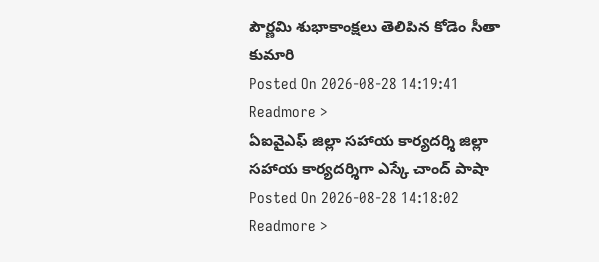పౌర్ణమి శుభాకాంక్షలు తెలిపిన కోడెం సీతా కుమారి
Posted On 2026-08-28 14:19:41
Readmore >
ఏఐవైఎఫ్ జిల్లా సహాయ కార్యదర్శి జిల్లా సహాయ కార్యదర్శిగా ఎస్కే చాంద్ పాషా
Posted On 2026-08-28 14:18:02
Readmore >